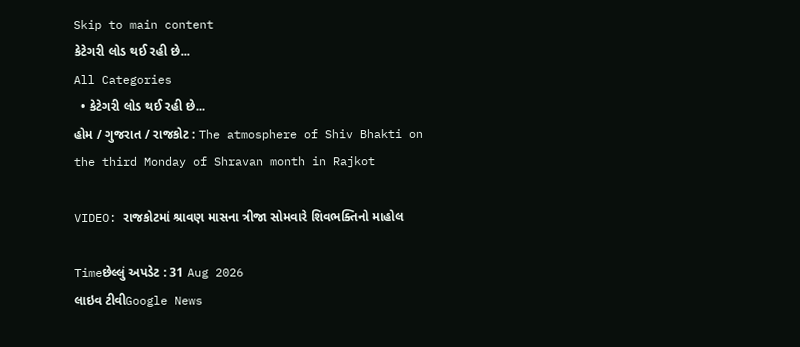Skip to main content
કેટેગરી લોડ થઈ રહી છે...
All Categories
  • કેટેગરી લોડ થઈ રહી છે...
હોમ / ગુજરાત / રાજકોટ : The atmosphere of Shiv Bhakti on the third Monday of Shravan month in Rajkot

VIDEO: રાજકોટમાં શ્રાવણ માસના ત્રીજા સોમવારે શિવભક્તિનો માહોલ

Timeછેલ્લું અપડેટ : 31 Aug 2026
લાઇવ ટીવીGoogle News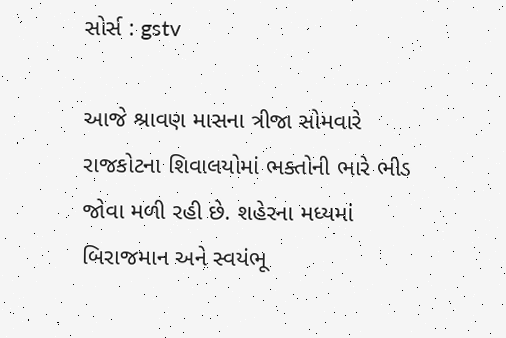સોર્સ : gstv

આજે શ્રાવણ માસના ત્રીજા સોમવારે રાજકોટના શિવાલયોમાં ભક્તોની ભારે ભીડ જોવા મળી રહી છે. શહેરના મધ્યમાં બિરાજમાન અને સ્વયંભૂ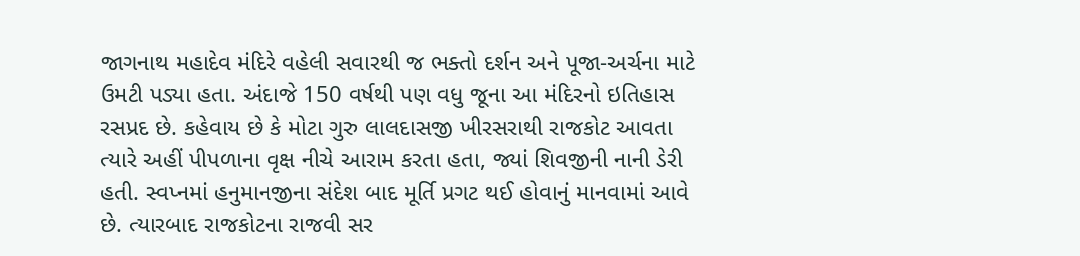જાગનાથ મહાદેવ મંદિરે વહેલી સવારથી જ ભક્તો દર્શન અને પૂજા-અર્ચના માટે ઉમટી પડ્યા હતા. અંદાજે 150 વર્ષથી પણ વધુ જૂના આ મંદિરનો ઇતિહાસ રસપ્રદ છે. કહેવાય છે કે મોટા ગુરુ લાલદાસજી ખીરસરાથી રાજકોટ આવતા ત્યારે અહીં પીપળાના વૃક્ષ નીચે આરામ કરતા હતા, જ્યાં શિવજીની નાની ડેરી હતી. સ્વપ્નમાં હનુમાનજીના સંદેશ બાદ મૂર્તિ પ્રગટ થઈ હોવાનું માનવામાં આવે છે. ત્યારબાદ રાજકોટના રાજવી સર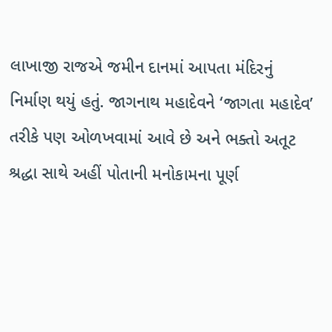લાખાજી રાજએ જમીન દાનમાં આપતા મંદિરનું નિર્માણ થયું હતું. જાગનાથ મહાદેવને ‘જાગતા મહાદેવ’ તરીકે પણ ઓળખવામાં આવે છે અને ભક્તો અતૂટ શ્રદ્ધા સાથે અહીં પોતાની મનોકામના પૂર્ણ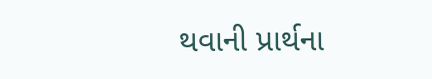થવાની પ્રાર્થના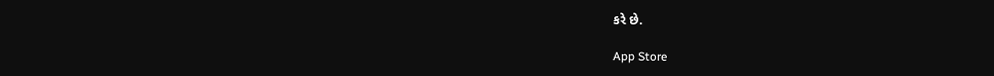કરે છે.

App Store